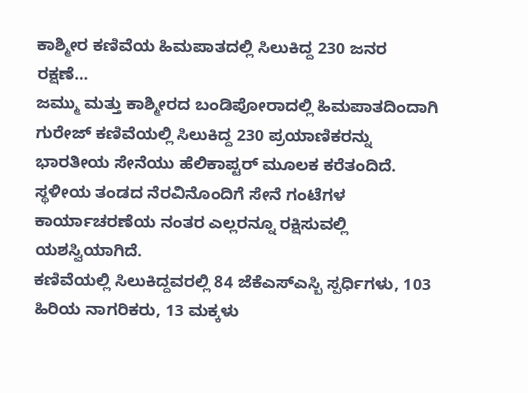ಕಾಶ್ಮೀರ ಕಣಿವೆಯ ಹಿಮಪಾತದಲ್ಲಿ ಸಿಲುಕಿದ್ದ 230 ಜನರ ರಕ್ಷಣೆ…
ಜಮ್ಮು ಮತ್ತು ಕಾಶ್ಮೀರದ ಬಂಡಿಪೋರಾದಲ್ಲಿ ಹಿಮಪಾತದಿಂದಾಗಿ ಗುರೇಜ್ ಕಣಿವೆಯಲ್ಲಿ ಸಿಲುಕಿದ್ದ 230 ಪ್ರಯಾಣಿಕರನ್ನು ಭಾರತೀಯ ಸೇನೆಯು ಹೆಲಿಕಾಪ್ಟರ್ ಮೂಲಕ ಕರೆತಂದಿದೆ. ಸ್ಥಳೀಯ ತಂಡದ ನೆರವಿನೊಂದಿಗೆ ಸೇನೆ ಗಂಟೆಗಳ ಕಾರ್ಯಾಚರಣೆಯ ನಂತರ ಎಲ್ಲರನ್ನೂ ರಕ್ಷಿಸುವಲ್ಲಿ ಯಶಸ್ವಿಯಾಗಿದೆ.
ಕಣಿವೆಯಲ್ಲಿ ಸಿಲುಕಿದ್ದವರಲ್ಲಿ 84 ಜೆಕೆಎಸ್ಎಸ್ಬಿ ಸ್ಪರ್ಧಿಗಳು, 103 ಹಿರಿಯ ನಾಗರಿಕರು, 13 ಮಕ್ಕಳು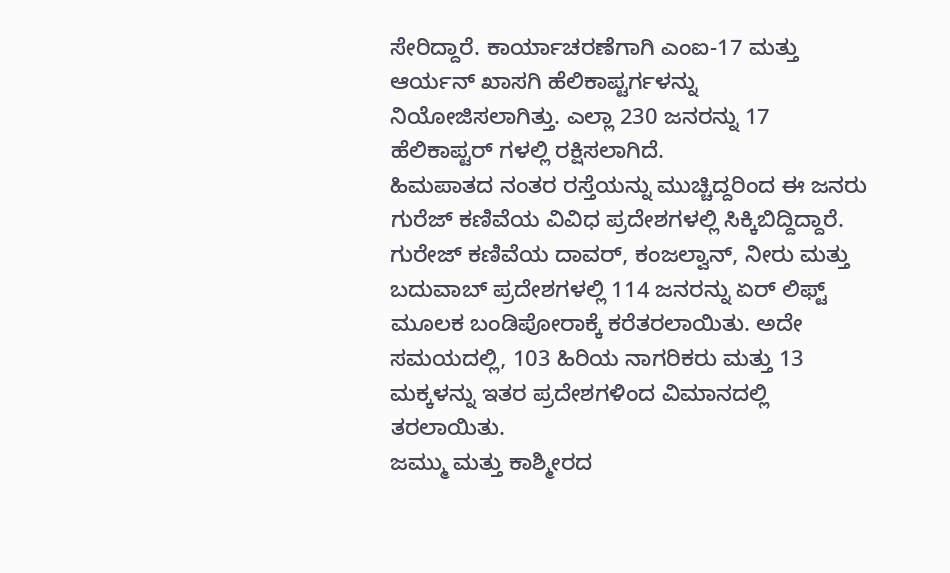ಸೇರಿದ್ದಾರೆ. ಕಾರ್ಯಾಚರಣೆಗಾಗಿ ಎಂಐ-17 ಮತ್ತು ಆರ್ಯನ್ ಖಾಸಗಿ ಹೆಲಿಕಾಪ್ಟರ್ಗಳನ್ನು ನಿಯೋಜಿಸಲಾಗಿತ್ತು. ಎಲ್ಲಾ 230 ಜನರನ್ನು 17 ಹೆಲಿಕಾಪ್ಟರ್ ಗಳಲ್ಲಿ ರಕ್ಷಿಸಲಾಗಿದೆ.
ಹಿಮಪಾತದ ನಂತರ ರಸ್ತೆಯನ್ನು ಮುಚ್ಚಿದ್ದರಿಂದ ಈ ಜನರು ಗುರೆಜ್ ಕಣಿವೆಯ ವಿವಿಧ ಪ್ರದೇಶಗಳಲ್ಲಿ ಸಿಕ್ಕಿಬಿದ್ದಿದ್ದಾರೆ. ಗುರೇಜ್ ಕಣಿವೆಯ ದಾವರ್, ಕಂಜಲ್ವಾನ್, ನೀರು ಮತ್ತು ಬದುವಾಬ್ ಪ್ರದೇಶಗಳಲ್ಲಿ 114 ಜನರನ್ನು ಏರ್ ಲಿಫ್ಟ್ ಮೂಲಕ ಬಂಡಿಪೋರಾಕ್ಕೆ ಕರೆತರಲಾಯಿತು. ಅದೇ ಸಮಯದಲ್ಲಿ, 103 ಹಿರಿಯ ನಾಗರಿಕರು ಮತ್ತು 13 ಮಕ್ಕಳನ್ನು ಇತರ ಪ್ರದೇಶಗಳಿಂದ ವಿಮಾನದಲ್ಲಿ ತರಲಾಯಿತು.
ಜಮ್ಮು ಮತ್ತು ಕಾಶ್ಮೀರದ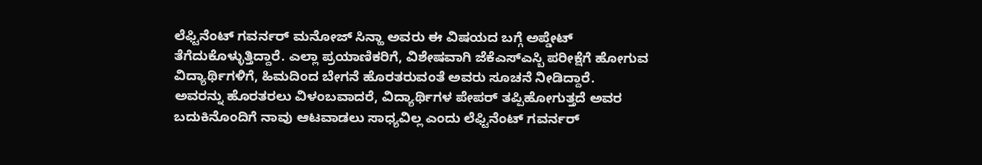ಲೆಫ್ಟಿನೆಂಟ್ ಗವರ್ನರ್ ಮನೋಜ್ ಸಿನ್ಹಾ ಅವರು ಈ ವಿಷಯದ ಬಗ್ಗೆ ಅಪ್ಡೇಟ್ ತೆಗೆದುಕೊಳ್ಳುತ್ತಿದ್ದಾರೆ. ಎಲ್ಲಾ ಪ್ರಯಾಣಿಕರಿಗೆ, ವಿಶೇಷವಾಗಿ ಜೆಕೆಎಸ್ಎಸ್ಬಿ ಪರೀಕ್ಷೆಗೆ ಹೋಗುವ ವಿದ್ಯಾರ್ಥಿಗಳಿಗೆ, ಹಿಮದಿಂದ ಬೇಗನೆ ಹೊರತರುವಂತೆ ಅವರು ಸೂಚನೆ ನೀಡಿದ್ದಾರೆ.
ಅವರನ್ನು ಹೊರತರಲು ವಿಳಂಬವಾದರೆ, ವಿದ್ಯಾರ್ಥಿಗಳ ಪೇಪರ್ ತಪ್ಪಿಹೋಗುತ್ತದೆ ಅವರ ಬದುಕಿನೊಂದಿಗೆ ನಾವು ಆಟವಾಡಲು ಸಾಧ್ಯವಿಲ್ಲ ಎಂದು ಲೆಫ್ಟಿನೆಂಟ್ ಗವರ್ನರ್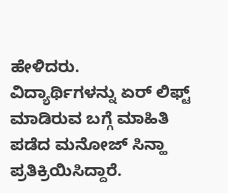ಹೇಳಿದರು.
ವಿದ್ಯಾರ್ಥಿಗಳನ್ನು ಏರ್ ಲಿಫ್ಟ್ ಮಾಡಿರುವ ಬಗ್ಗೆ ಮಾಹಿತಿ ಪಡೆದ ಮನೋಜ್ ಸಿನ್ಹಾ ಪ್ರತಿಕ್ರಿಯಿಸಿದ್ದಾರೆ.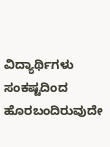ವಿದ್ಯಾರ್ಥಿಗಳು ಸಂಕಷ್ಟದಿಂದ ಹೊರಬಂದಿರುವುದೇ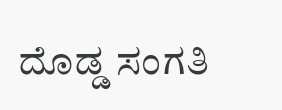ದೊಡ್ಡ ಸಂಗತಿ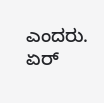ಎಂದರು. ಏರ್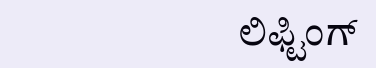ಲಿಫ್ಟಿಂಗ್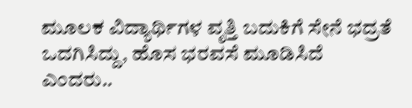ಮೂಲಕ ವಿದ್ಯಾರ್ಥಿಗಳ ವೃತ್ತಿ ಬದುಕಿಗೆ ಸೇನೆ ಭದ್ರತೆ ಒದಗಿಸಿದ್ದು, ಹೊಸ ಭರವಸೆ ಮೂಡಿಸಿದೆ ಎಂದರು..